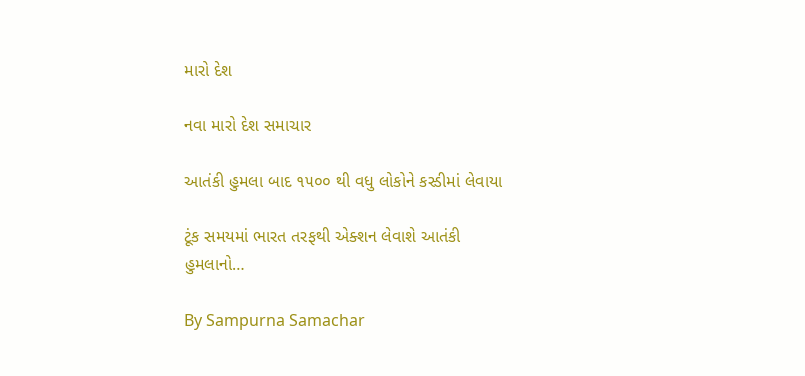મારો દેશ

નવા મારો દેશ સમાચાર

આતંકી હુમલા બાદ ૧૫૦૦ થી વધુ લોકોને કસ્ડીમાં લેવાયા

ટૂંક સમયમાં ભારત તરફથી એક્શન લેવાશે આતંકી હુમલાનો…

By Sampurna Samachar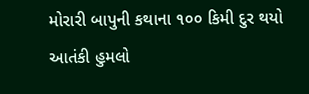મોરારી બાપુની કથાના ૧૦૦ કિમી દુર થયો આતંકી હુમલો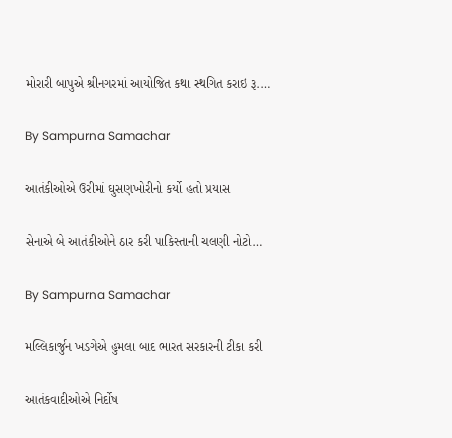મોરારી બાપુએ શ્રીનગરમાં આયોજિત કથા સ્થગિત કરાઇ રૂ.…

By Sampurna Samachar

આતંકીઓએ ઉરીમાં ઘુસણખોરીનો કર્યો હતો પ્રયાસ

સેનાએ બે આતંકીઓને ઠાર કરી પાકિસ્તાની ચલણી નોટો…

By Sampurna Samachar

મલ્લિકાર્જુન ખડગેએ હુમલા બાદ ભારત સરકારની ટીકા કરી

આતંકવાદીઓએ નિર્દોષ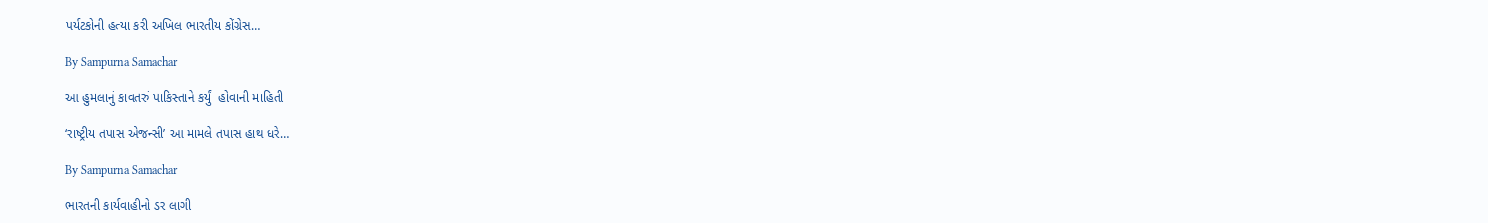પર્યટકોની હત્યા કરી અખિલ ભારતીય કોંગ્રેસ…

By Sampurna Samachar

આ હુમલાનું કાવતરું પાકિસ્તાને કર્યું  હોવાની માહિતી

‘રાષ્ટ્રીય તપાસ એજન્સી’ આ મામલે તપાસ હાથ ધરે…

By Sampurna Samachar

ભારતની કાર્યવાહીનો ડર લાગી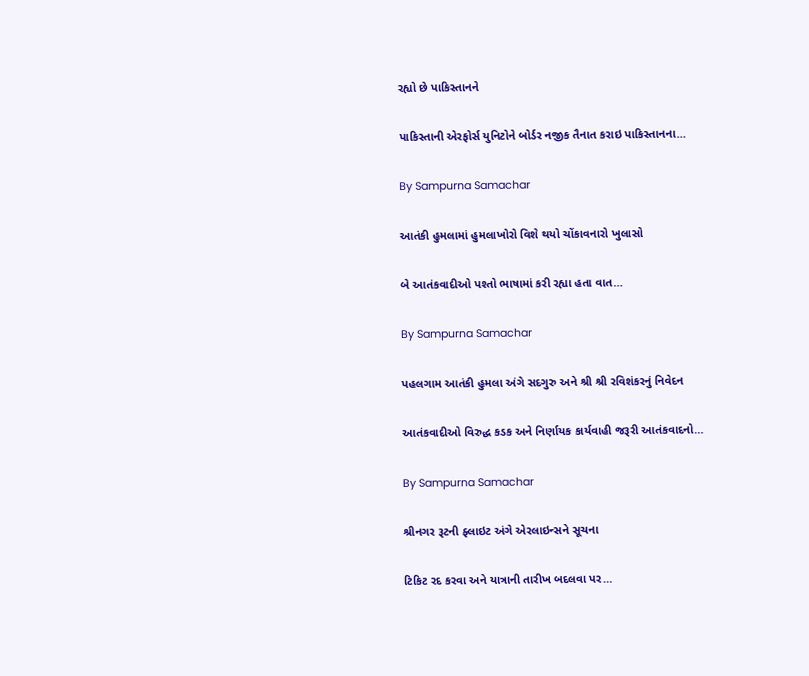રહ્યો છે પાકિસ્તાનને

પાકિસ્તાની એરફોર્સ યુનિટોને બોર્ડર નજીક તૈનાત કરાઇ પાકિસ્તાનના…

By Sampurna Samachar

આતંકી હુમલામાં હુમલાખોરો વિશે થયો ચોંકાવનારો ખુલાસો

બે આતંકવાદીઓ પશ્તો ભાષામાં કરી રહ્યા હતા વાત…

By Sampurna Samachar

પહલગામ આતંકી હુમલા અંગે સદગુરુ અને શ્રી શ્રી રવિશંકરનું નિવેદન

આતંકવાદીઓ વિરુદ્ધ કડક અને નિર્ણાયક કાર્યવાહી જરૂરી આતંકવાદનો…

By Sampurna Samachar

શ્રીનગર રૂટની ફ્લાઇટ અંગે એરલાઇન્સને સૂચના

ટિકિટ રદ કરવા અને યાત્રાની તારીખ બદલવા પર…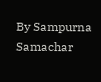By Sampurna Samachar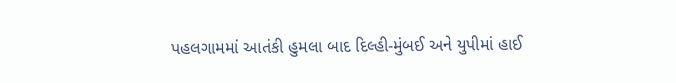પહલગામમાં આતંકી હુમલા બાદ દિલ્હી-મુંબઈ અને યુપીમાં હાઈ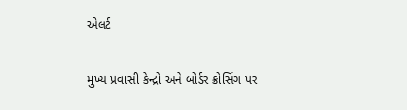એલર્ટ

મુખ્ય પ્રવાસી કેન્દ્રો અને બોર્ડર ક્રોસિંગ પર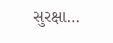સુરક્ષા…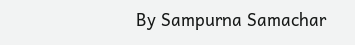By Sampurna Samachar